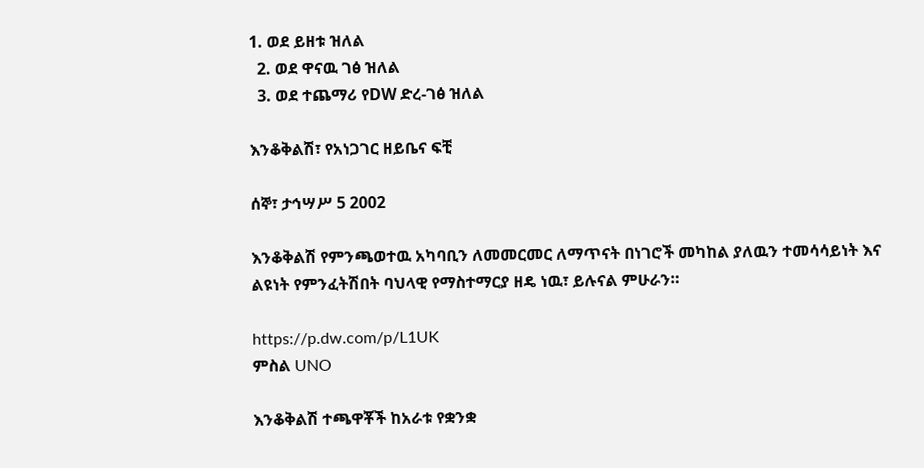1. ወደ ይዘቱ ዝለል
  2. ወደ ዋናዉ ገፅ ዝለል
  3. ወደ ተጨማሪ የDW ድረ-ገፅ ዝለል

እንቆቅልሽ፣ የአነጋገር ዘይቤና ፍቺ

ሰኞ፣ ታኅሣሥ 5 2002

እንቆቅልሽ የምንጫወተዉ አካባቢን ለመመርመር ለማጥናት በነገሮች መካከል ያለዉን ተመሳሳይነት እና ልዩነት የምንፈትሽበት ባህላዊ የማስተማርያ ዘዴ ነዉ፣ ይሉናል ምሁራን።

https://p.dw.com/p/L1UK
ምስል UNO

እንቆቅልሽ ተጫዋቾች ከአራቱ የቋንቋ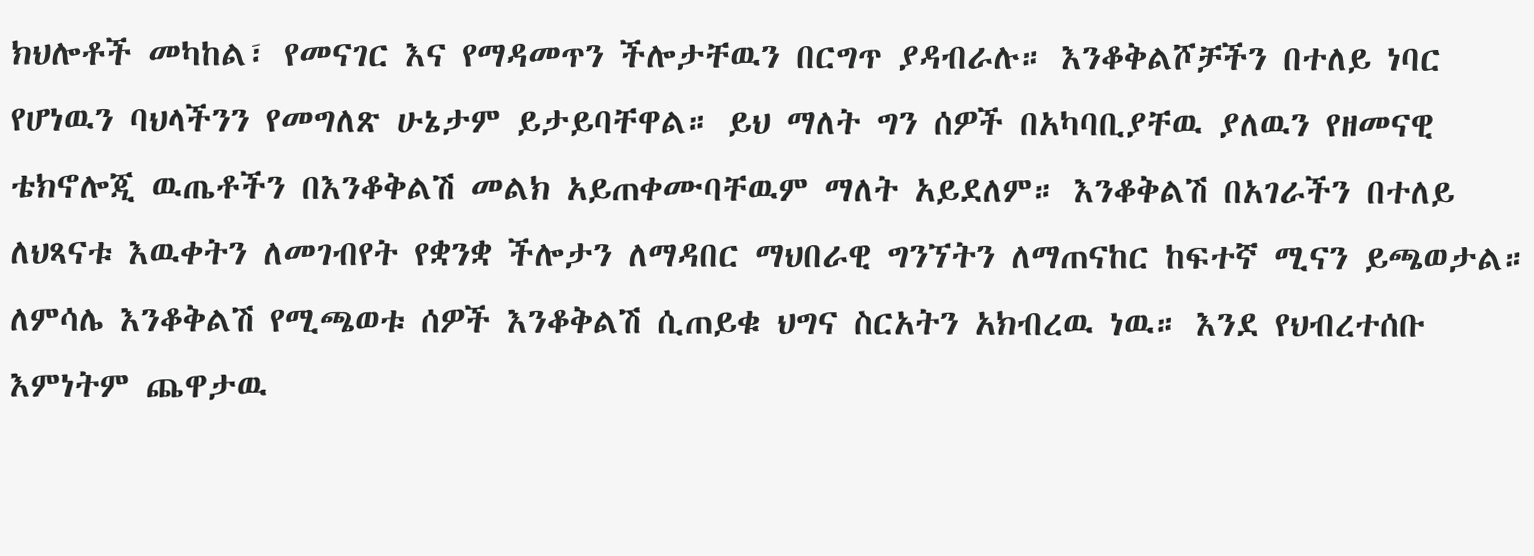ክህሎቶች መካከል፣ የመናገር እና የማዳመጥን ችሎታቸዉን በርግጥ ያዳብራሉ። እንቆቅልሾቻችን በተለይ ነባር የሆነዉን ባህላችንን የመግለጽ ሁኔታም ይታይባቸዋል። ይህ ማለት ግን ሰዎች በአካባቢያቸዉ ያለዉን የዘመናዊ ቴክኖሎጂ ዉጤቶችን በእንቆቅልሽ መልክ አይጠቀሙባቸዉም ማለት አይደለም። እንቆቅልሽ በአገራችን በተለይ ለህጻናቱ እዉቀትን ለመገብየት የቋንቋ ችሎታን ለማዳበር ማህበራዊ ግንኘትን ለማጠናከር ከፍተኛ ሚናን ይጫወታል። ለምሳሌ እንቆቅልሽ የሚጫወቱ ሰዎች እንቆቅልሽ ሲጠይቁ ህግና ስርአትን አክብረዉ ነዉ። እንደ የህብረተሰቡ እምነትም ጨዋታዉ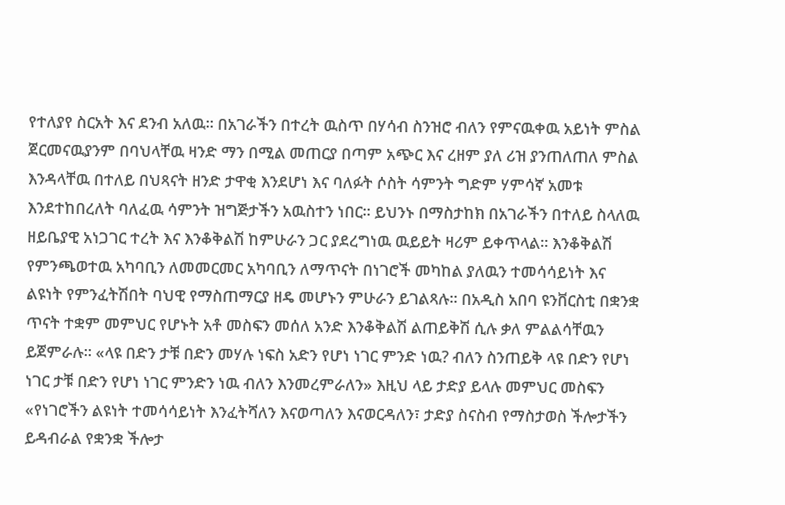የተለያየ ስርአት እና ደንብ አለዉ። በአገራችን በተረት ዉስጥ በሃሳብ ስንዝሮ ብለን የምናዉቀዉ አይነት ምስል ጀርመናዉያንም በባህላቸዉ ዛንድ ማን በሚል መጠርያ በጣም አጭር እና ረዘም ያለ ሪዝ ያንጠለጠለ ምስል እንዳላቸዉ በተለይ በህጻናት ዘንድ ታዋቂ እንደሆነ እና ባለፉት ሶስት ሳምንት ግድም ሃምሳኛ አመቱ እንደተከበረለት ባለፈዉ ሳምንት ዝግጅታችን አዉስተን ነበር። ይህንኑ በማስታከክ በአገራችን በተለይ ስላለዉ ዘይቤያዊ አነጋገር ተረት እና እንቆቅልሽ ከምሁራን ጋር ያደረግነዉ ዉይይት ዛሪም ይቀጥላል። እንቆቅልሽ የምንጫወተዉ አካባቢን ለመመርመር አካባቢን ለማጥናት በነገሮች መካከል ያለዉን ተመሳሳይነት እና ልዩነት የምንፈትሽበት ባህዊ የማስጠማርያ ዘዴ መሆኑን ምሁራን ይገልጻሉ። በአዲስ አበባ ዩንቨርስቲ በቋንቋ ጥናት ተቋም መምህር የሆኑት አቶ መስፍን መሰለ አንድ እንቆቅልሽ ልጠይቅሽ ሲሉ ቃለ ምልልሳቸዉን ይጀምራሉ። «ላዩ በድን ታቹ በድን መሃሉ ነፍስ አድን የሆነ ነገር ምንድ ነዉ? ብለን ስንጠይቅ ላዩ በድን የሆነ ነገር ታቹ በድን የሆነ ነገር ምንድን ነዉ ብለን እንመረምራለን» እዚህ ላይ ታድያ ይላሉ መምህር መስፍን «የነገሮችን ልዩነት ተመሳሳይነት እንፈትሻለን እናወጣለን እናወርዳለን፣ ታድያ ስናስብ የማስታወስ ችሎታችን ይዳብራል የቋንቋ ችሎታ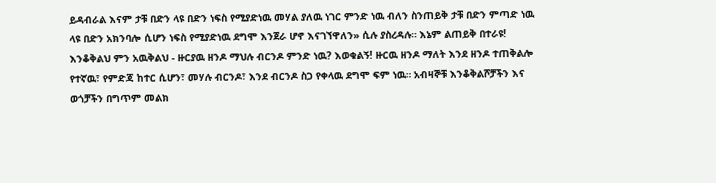ይዳብራል እናም ታቹ በድን ላዩ በድን ነፍስ የሚያድነዉ መሃል ያለዉ ነገር ምንድ ነዉ ብለን ስንጠይቅ ታቹ በድን ምጣድ ነዉ ላዩ በድን አክንባሎ ሲሆን ነፍስ የሚያድነዉ ደግሞ እንጀራ ሆኖ እናገኘዋለን» ሲሉ ያስረዳሉ። እኔም ልጠይቅ በተራዩ!
እንቆቅልህ ምን አዉቅልህ - ዙርያዉ ዘንዶ ማህሉ ብርንዶ ምንድ ነዉ? እወቁልኝ! ዙርዉ ዘንዶ ማለት እንደ ዘንዶ ተጠቅልሎ የተኛዉ፣ የምድጃ ከተር ሲሆን፣ መሃሉ ብርንዶ፣ እንደ ብርንዶ ስጋ የቀላዉ ደግሞ ፍም ነዉ። አብዛኞቹ እንቆቅልሾቻችን እና ወጎቻችን በግጥም መልክ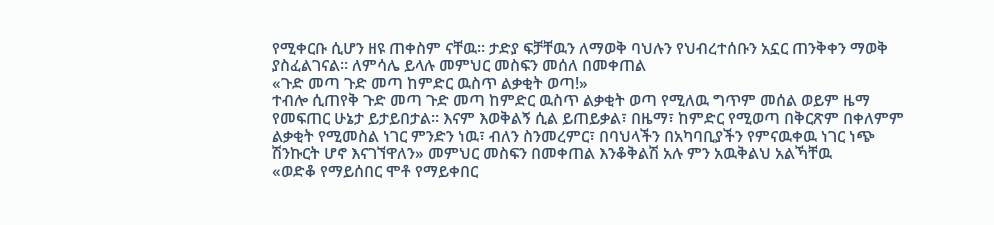የሚቀርቡ ሲሆን ዘዩ ጠቀስም ናቸዉ። ታድያ ፍቻቸዉን ለማወቅ ባህሉን የህብረተሰቡን አኗር ጠንቅቀን ማወቅ ያስፈልገናል። ለምሳሌ ይላሉ መምህር መስፍን መሰለ በመቀጠል
«ጉድ መጣ ጉድ መጣ ከምድር ዉስጥ ልቃቂት ወጣ!»
ተብሎ ሲጠየቅ ጉድ መጣ ጉድ መጣ ከምድር ዉስጥ ልቃቂት ወጣ የሚለዉ ግጥም መሰል ወይም ዜማ የመፍጠር ሁኔታ ይታይበታል። እናም እወቅልኝ ሲል ይጠይቃል፣ በዜማ፣ ከምድር የሚወጣ በቅርጽም በቀለምም ልቃቂት የሚመስል ነገር ምንድን ነዉ፣ ብለን ስንመረምር፣ በባህላችን በአካባቢያችን የምናዉቀዉ ነገር ነጭ ሽንኩርት ሆኖ እናገኘዋለን» መምህር መስፍን በመቀጠል እንቆቅልሽ አሉ ምን አዉቅልህ አልኻቸዉ
«ወድቆ የማይሰበር ሞቶ የማይቀበር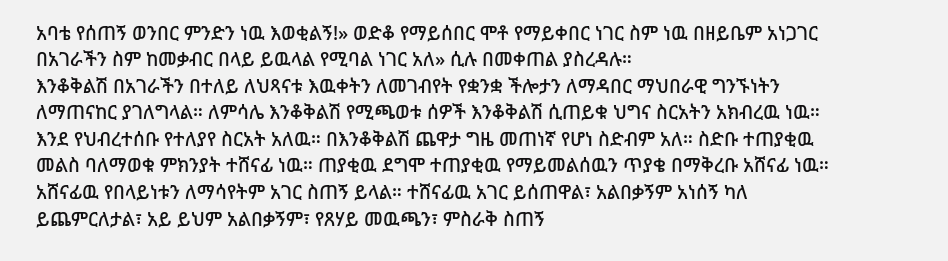አባቴ የሰጠኝ ወንበር ምንድን ነዉ እወቂልኝ!» ወድቆ የማይሰበር ሞቶ የማይቀበር ነገር ስም ነዉ በዘይቤም አነጋገር በአገራችን ስም ከመቃብር በላይ ይዉላል የሚባል ነገር አለ» ሲሉ በመቀጠል ያስረዳሉ።
እንቆቅልሽ በአገራችን በተለይ ለህጻናቱ እዉቀትን ለመገብየት የቋንቋ ችሎታን ለማዳበር ማህበራዊ ግንኙነትን ለማጠናከር ያገለግላል። ለምሳሌ እንቆቅልሽ የሚጫወቱ ሰዎች እንቆቅልሽ ሲጠይቁ ህግና ስርአትን አክብረዉ ነዉ። እንደ የህብረተሰቡ የተለያየ ስርአት አለዉ። በእንቆቅልሽ ጨዋታ ግዜ መጠነኛ የሆነ ስድብም አለ። ስድቡ ተጠያቂዉ መልስ ባለማወቁ ምክንያት ተሸናፊ ነዉ። ጠያቂዉ ደግሞ ተጠያቂዉ የማይመልሰዉን ጥያቄ በማቅረቡ አሸናፊ ነዉ። አሸናፊዉ የበላይነቱን ለማሳየትም አገር ስጠኝ ይላል። ተሸናፊዉ አገር ይሰጠዋል፣ አልበቃኝም አነሰኝ ካለ ይጨምርለታል፣ አይ ይህም አልበቃኝም፣ የጸሃይ መዉጫን፣ ምስራቅ ስጠኝ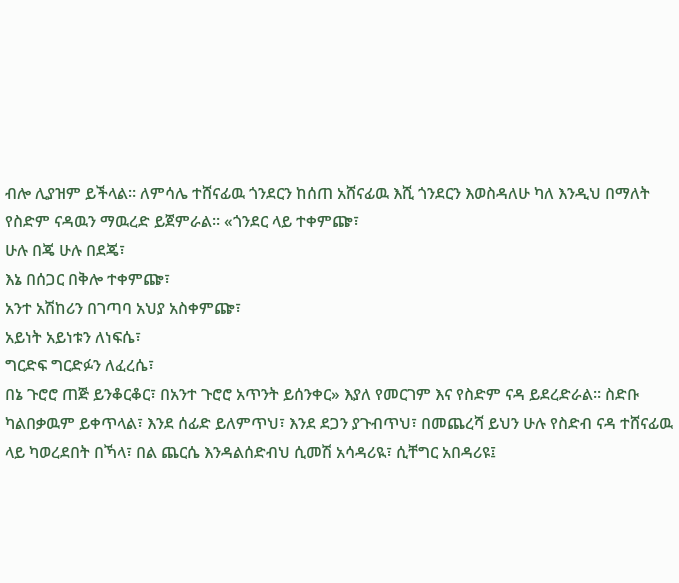ብሎ ሊያዝም ይችላል። ለምሳሌ ተሸናፊዉ ጎንደርን ከሰጠ አሸናፊዉ እሺ ጎንደርን እወስዳለሁ ካለ እንዲህ በማለት የስድም ናዳዉን ማዉረድ ይጀምራል። «ጎንደር ላይ ተቀምጬ፣
ሁሉ በጄ ሁሉ በደጄ፣
እኔ በሰጋር በቅሎ ተቀምጬ፣
አንተ አሽከሪን በገጣባ አህያ አስቀምጬ፣
አይነት አይነቱን ለነፍሴ፣
ግርድፍ ግርድፉን ለፈረሴ፣
በኔ ጉሮሮ ጠጅ ይንቆርቆር፣ በአንተ ጉሮሮ አጥንት ይሰንቀር» እያለ የመርገም እና የስድም ናዳ ይደረድራል። ስድቡ ካልበቃዉም ይቀጥላል፣ እንደ ሰፊድ ይለምጥህ፣ እንደ ደጋን ያጉብጥህ፣ በመጨረሻ ይህን ሁሉ የስድብ ናዳ ተሸናፊዉ ላይ ካወረደበት በኻላ፣ በል ጨርሴ እንዳልሰድብህ ሲመሽ አሳዳሪዪ፣ ሲቸግር አበዳሪዩ፤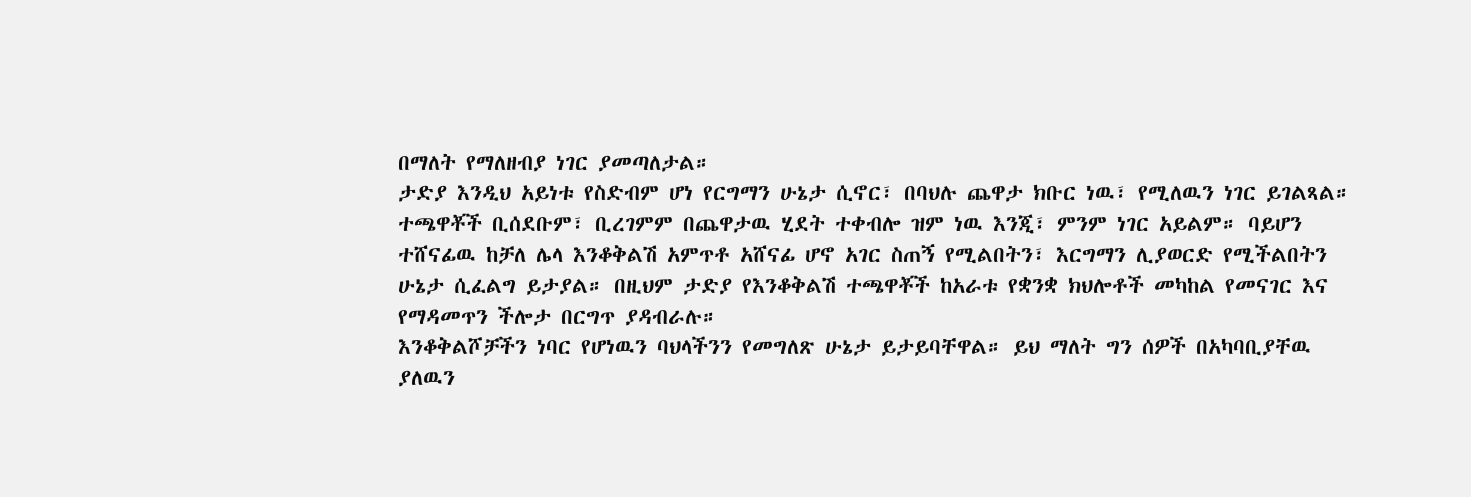በማለት የማለዘብያ ነገር ያመጣለታል።
ታድያ እንዲህ አይነቱ የስድብም ሆነ የርግማን ሁኔታ ሲኖር፣ በባህሉ ጨዋታ ክቡር ነዉ፣ የሚለዉን ነገር ይገልጻል። ተጫዋቾች ቢሰደቡም፣ ቢረገምም በጨዋታዉ ሂደት ተቀብሎ ዝም ነዉ እንጂ፣ ምንም ነገር አይልም። ባይሆን ተሸናፊዉ ከቻለ ሌላ እንቆቅልሽ አምጥቶ አሸናፊ ሆኖ አገር ስጠኝ የሚልበትን፣ እርግማን ሊያወርድ የሚችልበትን ሁኔታ ሲፈልግ ይታያል። በዚህም ታድያ የእንቆቅልሽ ተጫዋቾች ከአራቱ የቋንቋ ክህሎቶች መካከል የመናገር እና የማዳመጥን ችሎታ በርግጥ ያዳብራሉ።
እንቆቅልሾቻችን ነባር የሆነዉን ባህላችንን የመግለጽ ሁኔታ ይታይባቸዋል። ይህ ማለት ግን ሰዎች በአካባቢያቸዉ ያለዉን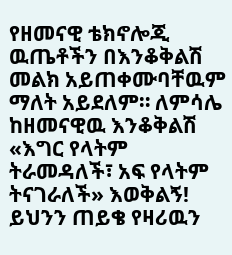የዘመናዊ ቴክኖሎጂ ዉጤቶችን በእንቆቅልሽ መልክ አይጠቀሙባቸዉም ማለት አይደለም። ለምሳሌ ከዘመናዊዉ እንቆቅልሽ «እግር የላትም ትራመዳለች፣ አፍ የላትም ትናገራለች» እወቅልኝ! ይህንን ጠይቄ የዛሪዉን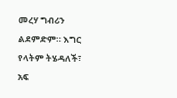መረሃ ግብሪን ልደምድም። እግር የላትም ትሄዳለች፣ አፍ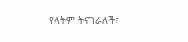የላትም ትናገራለች፣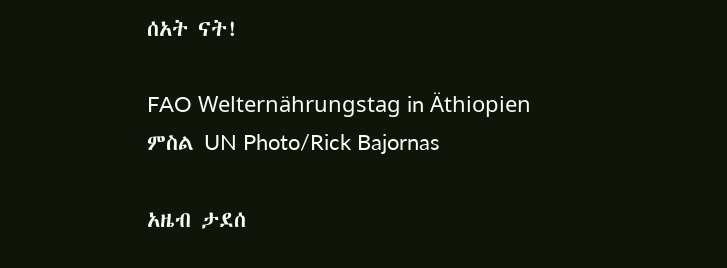ሰአት ናት!

FAO Welternährungstag in Äthiopien
ምስል UN Photo/Rick Bajornas

አዜብ ታደሰ